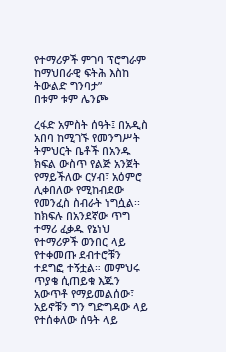የተማሪዎች ምገባ ፕሮግራም ከማህበራዊ ፍትሕ እስከ ትውልድ ግንባታˮ
በቱም ቱም ሌንጮ

ረፋድ አምስት ሰዓት፤ በአዲስ አበባ ከሚገኙ የመንግሥት ትምህርት ቤቶች በአንዱ ክፍል ውስጥ የልጅ አንጀት የማይችለው ርሃብ፣ አዕምሮ ሊቀበለው የሚከብደው የመንፈስ ስብራት ነግሷል፡፡ ከክፍሉ በአንደኛው ጥግ ተማሪ ፈቃዱ የኔነህ የተማሪዎች ወንበር ላይ የተቀመጡ ደብተሮቹን ተደግፎ ተኝቷል። መምህሩ ጥያቄ ሲጠይቁ እጁን አውጥቶ የማይመልሰው፣ አይኖቹን ግን ግድግዳው ላይ የተሰቀለው ሰዓት ላይ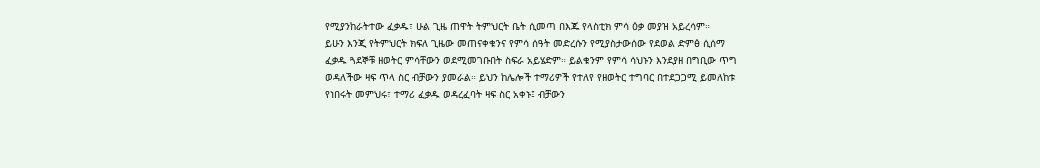የሚያንከራትተው ፈቃዱ፣ ሁል ጊዜ ጠዋት ትምህርት ቤት ሲመጣ በእጁ የላስቲክ ምሳ ዕቃ መያዝ አይረሳም።
ይሁን እንጂ የትምህርት ክፍለ ጊዜው መጠናቀቁንና የምሳ ሰዓት መድረሱን የሚያስታውሰው የደወል ድምፅ ሲሰማ ፈቃዱ ጓደኞቹ ዘወትር ምሳቸውን ወደሚመገቡበት ስፍራ አይሄድም። ይልቁንም የምሳ ሳህኑን እንደያዘ በግቢው ጥግ ወዳለችው ዛፍ ጥላ ስር ብቻውን ያመራል። ይህን ከሌሎች ተማሪዎች የተለየ የዘወትር ተግባር በተደጋጋሚ ይመለከቱ የነበሩት መምህሩ፣ ተማሪ ፈቃዱ ወዳረፈባት ዛፍ ስር አቀኑ፤ ብቻውን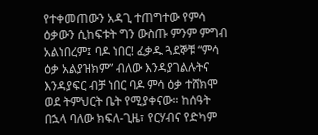የተቀመጠውን አዳጊ ተጠግተው የምሳ ዕቃውን ሲከፍቱት ግን ውስጡ ምንም ምግብ አልነበረም፤ ባዶ ነበር! ፈቃዱ ጓደኞቹ “ምሳ ዕቃ አልያዝክም” ብለው እንዳያገልሉትና እንዳያፍር ብቻ ነበር ባዶ ምሳ ዕቃ ተሸክሞ ወደ ትምህርት ቤት የሚያቀናው። ከሰዓት በኋላ ባለው ክፍለ-ጊዜ፣ የርሃብና የድካም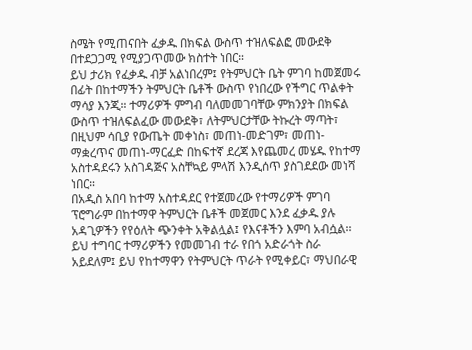ስሜት የሚጠናበት ፈቃዱ በክፍል ውስጥ ተዝለፍልፎ መውደቅ በተደጋጋሚ የሚያጋጥመው ክስተት ነበር።
ይህ ታሪክ የፈቃዱ ብቻ አልነበረም፤ የትምህርት ቤት ምገባ ከመጀመሩ በፊት በከተማችን ትምህርት ቤቶች ውስጥ የነበረው የችግር ጥልቀት ማሳያ እንጂ። ተማሪዎች ምግብ ባለመመገባቸው ምክንያት በክፍል ውስጥ ተዝለፍልፈው መውደቅ፣ ለትምህርታቸው ትኩረት ማጣት፣ በዚህም ሳቢያ የውጤት መቀነስ፣ መጠነ-መድገም፣ መጠነ-ማቋረጥና መጠነ-ማርፈድ በከፍተኛ ደረጃ እየጨመረ መሄዱ የከተማ አስተዳደሩን አስገዳጅና አስቸኳይ ምላሽ እንዲሰጥ ያስገደደው መነሻ ነበር።
በአዲስ አበባ ከተማ አስተዳደር የተጀመረው የተማሪዎች ምገባ ፕሮግራም በከተማዋ ትምህርት ቤቶች መጀመር እንደ ፈቃዱ ያሉ አዳጊዎችን የየዕለት ጭንቀት አቅልሏል፤ የእናቶችን እምባ አብሷል፡፡ ይህ ተግባር ተማሪዎችን የመመገብ ተራ የበጎ አድራጎት ስራ አይደለም፤ ይህ የከተማዋን የትምህርት ጥራት የሚቀይር፣ ማህበራዊ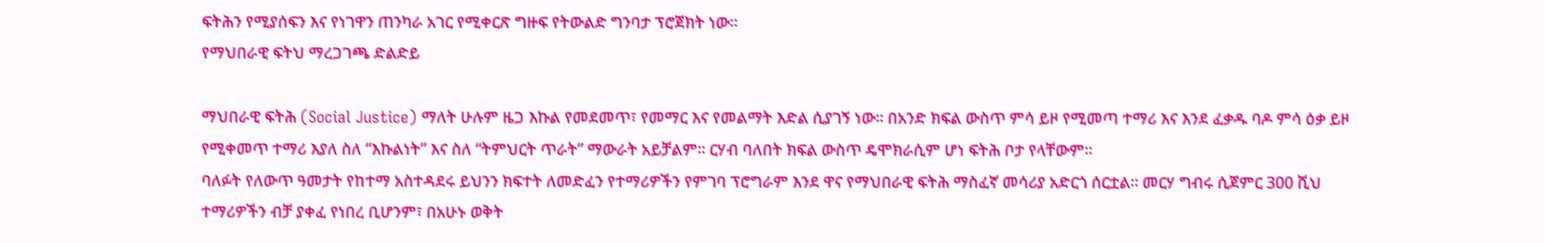ፍትሕን የሚያሰፍን እና የነገዋን ጠንካራ አገር የሚቀርጽ ግዙፍ የትውልድ ግንባታ ፕሮጀክት ነው።
የማህበራዊ ፍትህ ማረጋገጫ ድልድይ

ማህበራዊ ፍትሕ (Social Justice) ማለት ሁሉም ዜጋ እኩል የመደመጥ፣ የመማር እና የመልማት እድል ሲያገኝ ነው። በአንድ ክፍል ውስጥ ምሳ ይዞ የሚመጣ ተማሪ እና እንደ ፈቃዱ ባዶ ምሳ ዕቃ ይዞ የሚቀመጥ ተማሪ እያለ ስለ “እኩልነት” እና ስለ “ትምህርት ጥራት” ማውራት አይቻልም። ርሃብ ባለበት ክፍል ውስጥ ዴሞክራሲም ሆነ ፍትሕ ቦታ የላቸውም።
ባለፉት የለውጥ ዓመታት የከተማ አስተዳደሩ ይህንን ክፍተት ለመድፈን የተማሪዎችን የምገባ ፕሮግራም እንደ ዋና የማህበራዊ ፍትሕ ማስፈኛ መሳሪያ አድርጎ ሰርቷል። መርሃ ግብሩ ሲጀምር 300 ሺህ ተማሪዎችን ብቻ ያቀፈ የነበረ ቢሆንም፣ በአሁኑ ወቅት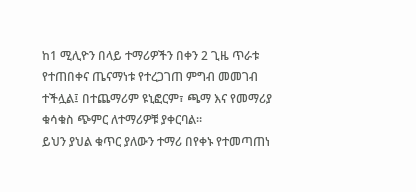ከ1 ሚሊዮን በላይ ተማሪዎችን በቀን 2 ጊዜ ጥራቱ የተጠበቀና ጤናማነቱ የተረጋገጠ ምግብ መመገብ ተችሏል፤ በተጨማሪም ዩኒፎርም፣ ጫማ እና የመማሪያ ቁሳቁስ ጭምር ለተማሪዎቹ ያቀርባል።
ይህን ያህል ቁጥር ያለውን ተማሪ በየቀኑ የተመጣጠነ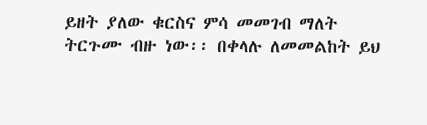ይዘት ያለው ቁርስና ምሳ መመገብ ማለት ትርጉሙ ብዙ ነው፡፡ በቀላሉ ለመመልከት ይህ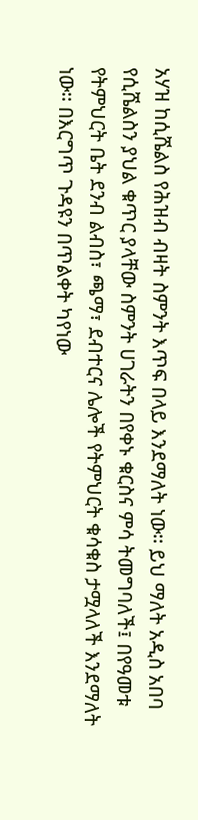አሃዝ ከሲሼልስ የሕዝብ ብዛት ስምንት እጥፍ በላይ እንደማለት ነው፡፡ ይህ ማለት አዲስ አበባ የሲሼልስን ያህል ቁጥር ያላቸው ስምንት ሀገራትን በየቀኑ ቁርስና ምሳ ትመግባለች፤ በየዓመቱ የትምህርት ቤት ደንብ ልብስ፣ ጫማ፣ ደብተርና ሌሎች የትምህርት ቁሳቁስ ታሟላለች እንደማለት ነው፡፡ በእርግጥ ጉዳዩን በጥልቀት ካየነው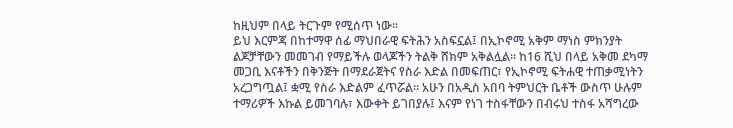ከዚህም በላይ ትርጉም የሚሰጥ ነው፡፡
ይህ እርምጃ በከተማዋ ሰፊ ማህበራዊ ፍትሕን አስፍኗል፤ በኢኮኖሚ አቅም ማነስ ምክንያት ልጆቻቸውን መመገብ የማይችሉ ወላጆችን ትልቅ ሸክም አቅልሏል። ከ16 ሺህ በላይ አቅመ ደካማ መጋቢ እናቶችን በቅንጅት በማደራጀትና የስራ እድል በመፍጠር፣ የኢኮኖሚ ፍትሐዊ ተጠቃሚነትን አረጋግጧል፤ ቋሚ የስራ እድልም ፈጥሯል። አሁን በአዲስ አበባ ትምህርት ቤቶች ውስጥ ሁሉም ተማሪዎች እኩል ይመገባሉ፣ እውቀት ይገበያሉ፤ እናም የነገ ተስፋቸውን በብሩህ ተስፋ አሻግረው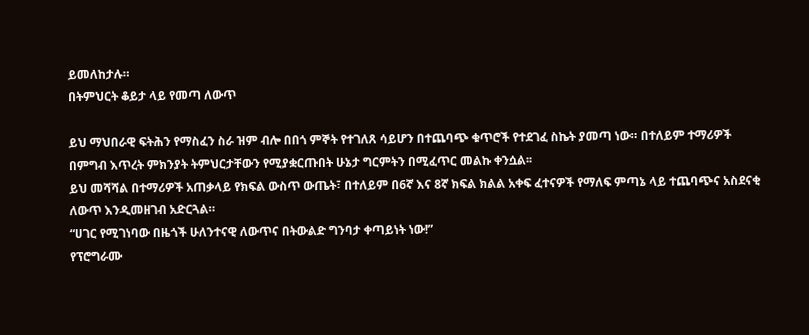ይመለከታሉ።
በትምህርት ቆይታ ላይ የመጣ ለውጥ

ይህ ማህበራዊ ፍትሕን የማስፈን ስራ ዝም ብሎ በበጎ ምኞት የተገለጸ ሳይሆን በተጨባጭ ቁጥሮች የተደገፈ ስኬት ያመጣ ነው። በተለይም ተማሪዎች በምግብ እጥረት ምክንያት ትምህርታቸውን የሚያቋርጡበት ሁኔታ ግርምትን በሚፈጥር መልኩ ቀንሷል፡፡
ይህ መሻሻል በተማሪዎች አጠቃላይ የክፍል ውስጥ ውጤት፣ በተለይም በ6ኛ እና 8ኛ ክፍል ክልል አቀፍ ፈተናዎች የማለፍ ምጣኔ ላይ ተጨባጭና አስደናቂ ለውጥ እንዲመዘገብ አድርጓል።
“ሀገር የሚገነባው በዜጎች ሁለንተናዊ ለውጥና በትውልድ ግንባታ ቀጣይነት ነው!”
የፕሮግራሙ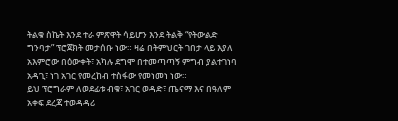ትልቁ ስኬት እንደ ተራ ምጽዋት ሳይሆን እንደ ትልቅ “የትውልድ ግንባታ” ፕሮጀክት መታሰቡ ነው። ዛሬ በትምህርት ገበታ ላይ እያለ አእምሮው በዕውቀት፣ አካሉ ደግሞ በተመጣጣኝ ምግብ ያልተገነባ አዳጊ፣ ነገ አገር የመረከብ ተስፋው የመነመነ ነው።
ይህ ፕሮግራም ለወደፊቱ ብቁ፣ አገር ወዳድ፣ ጤናማ እና በዓለም አቀፍ ደረጃ ተወዳዳሪ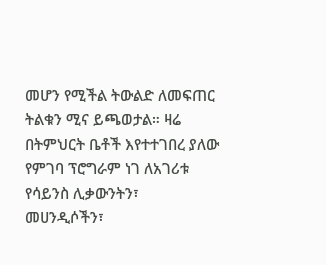መሆን የሚችል ትውልድ ለመፍጠር ትልቁን ሚና ይጫወታል። ዛሬ በትምህርት ቤቶች እየተተገበረ ያለው የምገባ ፕሮግራም ነገ ለአገሪቱ የሳይንስ ሊቃውንትን፣ መሀንዲሶችን፣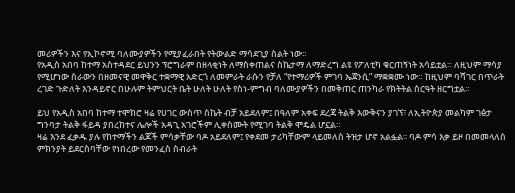መሪዎችን እና የኢኮኖሚ ባለሙያዎችን የሚያፈራበት የትውልድ ማሳደጊያ ስልት ነው።
የአዲስ አበባ ከተማ አስተዳደር ይህንን ፕሮግራም በዘላቂነት ለማስቀጠልና ስኬታማ ለማድረግ ልዩ የፖለቲካ ቁርጠኝነት አሳይቷል። ለዚህም ማሳያ የሚሆነው ስራውን በዘመናዊ መዋቅር ተቋማዊ አድርጎ ለመምራት ራሱን የቻለ “የተማሪዎች ምገባ ኤጀንሲ” ማቋቋሙ ነው። ከዚህም ባሻገር በጥራት ረገድ ጉድለት እንዳይኖር በሁሉም ትምህርት ቤት ሁለት ሁለት የስነ-ምግብ ባለሙያዎችን በመቅጠር ጠንካራ የክትትል ስርዓት ዘርግቷል።

ይህ የአዲስ አበባ ከተማ ተሞክሮ ዛሬ የሀገር ውስጥ ስኬት ብቻ አይደለም፤ በዓለም አቀፍ ደረጃ ትልቅ እውቅናን ያገኘ፣ ለኢትዮጵያ መልካም ገፅታ ግንባታ ትልቅ ፋይዳ ያበረከተና ሌሎች አዳጊ አገሮችም ሊቀስሙት የሚገባ ትልቅ ሞዴል ሆኗል።
ዛሬ እንደ ፈቃዱ ያሉ የከተማችን ልጆች ምሳቃቸው ባዶ አይደለም፤ የቀደመ ታሪካቸውም ላይመለስ ትዝታ ሆኖ አልፏል፡፡ ባዶ ምሳ እቃ ይዞ በመመላለስ ምክንያት ይደርስባቸው የነበረው የመንፈስ ስብራት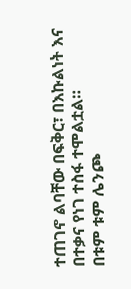ተጠገኖ ልባቸው በፍቅር፣ በእኩልነት እና በተቃና የነገ ተስፋ ተሞልቷል።
በቱም ቱም ሌንጮ